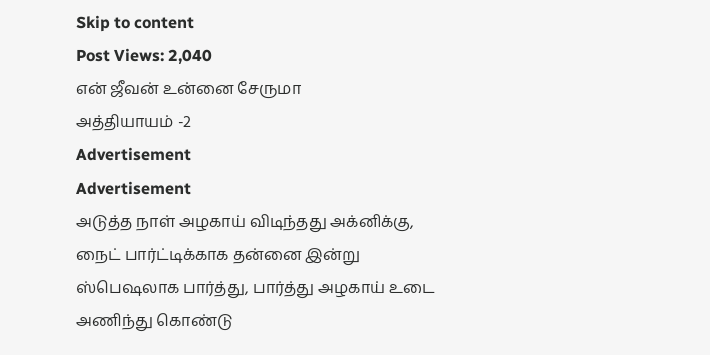Skip to content
Post Views: 2,040
என் ஜீவன் உன்னை சேருமா
அத்தியாயம் -2
Advertisement
Advertisement
அடுத்த நாள் அழகாய் விடிந்தது அக்னிக்கு, நைட் பார்ட்டிக்காக தன்னை இன்று ஸ்பெஷலாக பார்த்து, பார்த்து அழகாய் உடை அணிந்து கொண்டு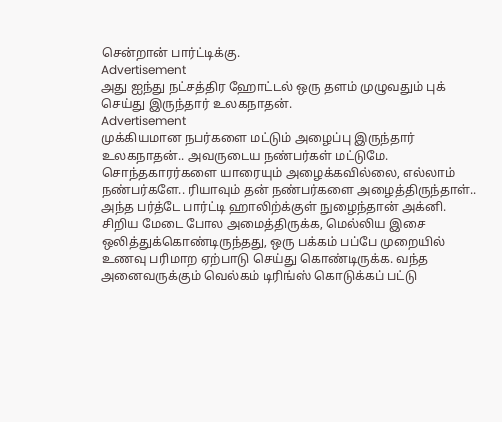சென்றான் பார்ட்டிக்கு.
Advertisement
அது ஐந்து நட்சத்திர ஹோட்டல் ஒரு தளம் முழுவதும் புக் செய்து இருந்தார் உலகநாதன்.
Advertisement
முக்கியமான நபர்களை மட்டும் அழைப்பு இருந்தார் உலகநாதன்.. அவருடைய நண்பர்கள் மட்டுமே. சொந்தகாரர்களை யாரையும் அழைக்கவில்லை, எல்லாம் நண்பர்களே.. ரியாவும் தன் நண்பர்களை அழைத்திருந்தாள்..
அந்த பர்த்டே பார்ட்டி ஹாலிற்க்குள் நுழைந்தான் அக்னி.
சிறிய மேடை போல அமைத்திருக்க, மெல்லிய இசை ஒலித்துக்கொண்டிருந்தது, ஒரு பக்கம் பப்பே முறையில் உணவு பரிமாற ஏற்பாடு செய்து கொண்டிருக்க. வந்த அனைவருக்கும் வெல்கம் டிரிங்ஸ் கொடுக்கப் பட்டு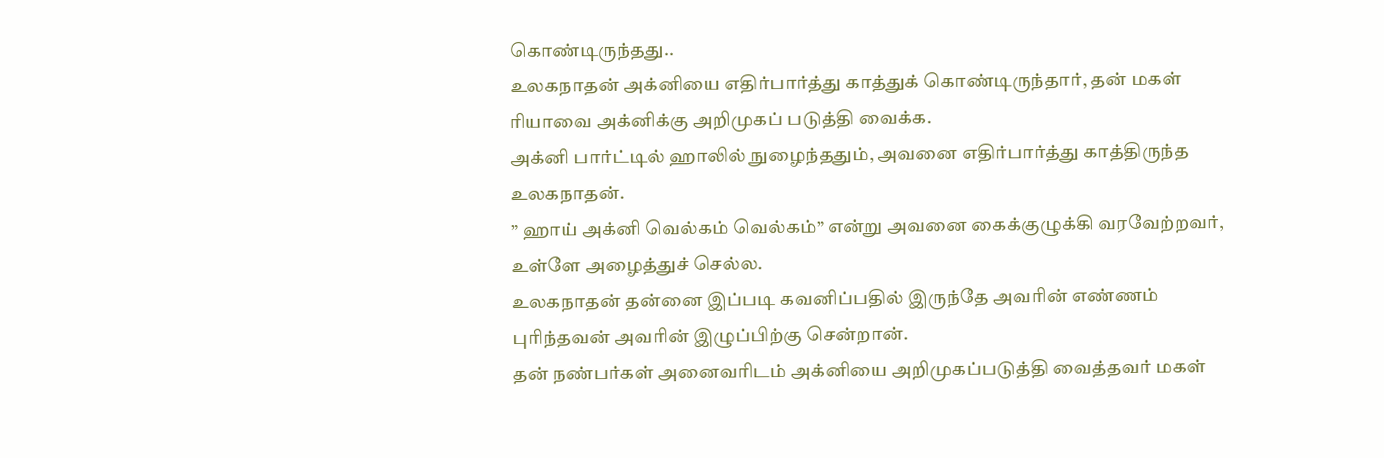கொண்டிருந்தது..
உலகநாதன் அக்னியை எதிர்பார்த்து காத்துக் கொண்டிருந்தார், தன் மகள் ரியாவை அக்னிக்கு அறிமுகப் படுத்தி வைக்க.
அக்னி பார்ட்டில் ஹாலில் நுழைந்ததும், அவனை எதிர்பார்த்து காத்திருந்த உலகநாதன்.
” ஹாய் அக்னி வெல்கம் வெல்கம்” என்று அவனை கைக்குழுக்கி வரவேற்றவர், உள்ளே அழைத்துச் செல்ல.
உலகநாதன் தன்னை இப்படி கவனிப்பதில் இருந்தே அவரின் எண்ணம் புரிந்தவன் அவரின் இழுப்பிற்கு சென்றான்.
தன் நண்பர்கள் அனைவரிடம் அக்னியை அறிமுகப்படுத்தி வைத்தவர் மகள்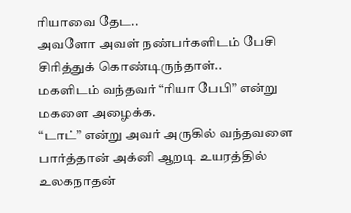ரியாவை தேட..
அவளோ அவள் நண்பர்களிடம் பேசி சிரித்துக் கொண்டிருந்தாள்..
மகளிடம் வந்தவர் “ரியா பேபி” என்று மகளை அழைக்க.
“டாட்” என்று அவர் அருகில் வந்தவளை பார்த்தான் அக்னி ஆறடி உயரத்தில் உலகநாதன்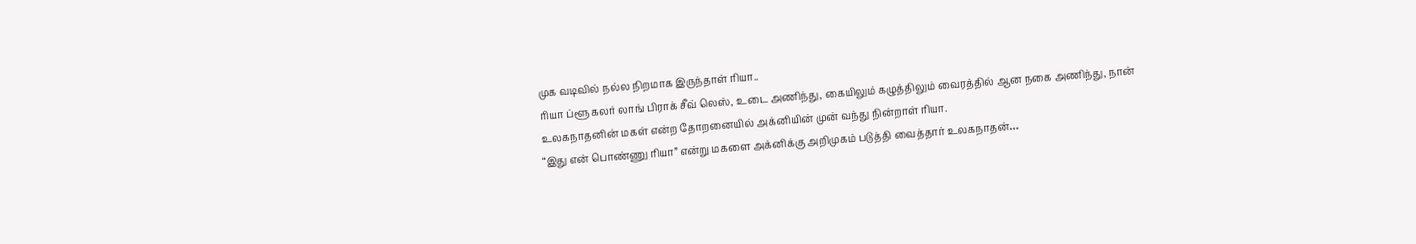முக வடிவில் நல்ல நிறமாக இருந்தாள் ரியா..
ரியா ப்ளூ கலர் லாங் பிராக் சீவ் லெஸ், உடை அணிந்து, கையிலும் கழுத்திலும் வைரத்தில் ஆன நகை அணிந்து, நான் உலகநாதனின் மகள் என்ற தோறனையில் அக்னியின் முன் வந்து நின்றாள் ரியா.
“இது என் பொண்ணு ரியா” என்று மகளை அக்னிக்கு அறிமுகம் படுத்தி வைத்தார் உலகநாதன்…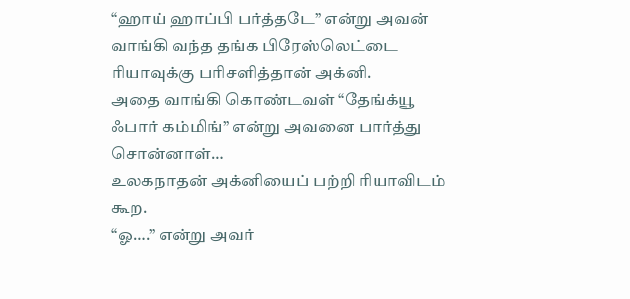“ஹாய் ஹாப்பி பர்த்தடே” என்று அவன் வாங்கி வந்த தங்க பிரேஸ்லெட்டை ரியாவுக்கு பரிசளித்தான் அக்னி.
அதை வாங்கி கொண்டவள் “தேங்க்யூ ஃபார் கம்மிங்” என்று அவனை பார்த்து சொன்னாள்…
உலகநாதன் அக்னியைப் பற்றி ரியாவிடம் கூற.
“ஓ….” என்று அவர்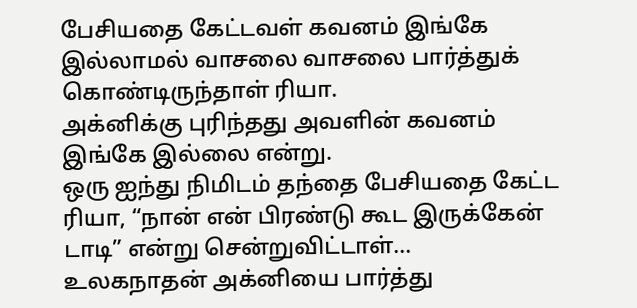பேசியதை கேட்டவள் கவனம் இங்கே இல்லாமல் வாசலை வாசலை பார்த்துக் கொண்டிருந்தாள் ரியா.
அக்னிக்கு புரிந்தது அவளின் கவனம் இங்கே இல்லை என்று.
ஒரு ஐந்து நிமிடம் தந்தை பேசியதை கேட்ட ரியா, “நான் என் பிரண்டு கூட இருக்கேன் டாடி” என்று சென்றுவிட்டாள்…
உலகநாதன் அக்னியை பார்த்து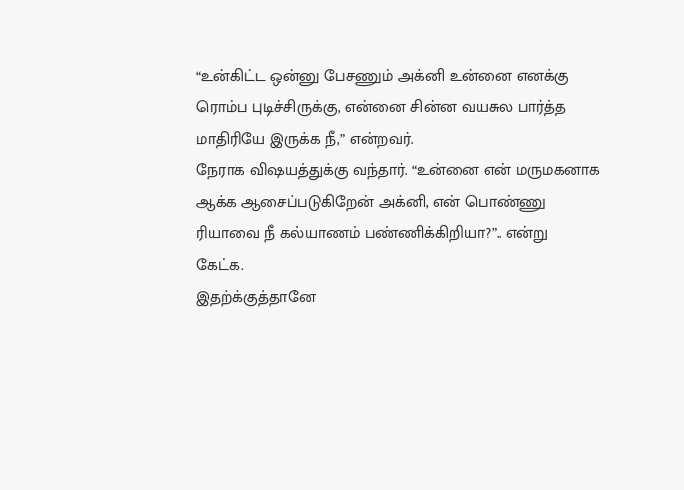“உன்கிட்ட ஒன்னு பேசணும் அக்னி உன்னை எனக்கு ரொம்ப புடிச்சிருக்கு, என்னை சின்ன வயசுல பார்த்த மாதிரியே இருக்க நீ,” என்றவர்.
நேராக விஷயத்துக்கு வந்தார். “உன்னை என் மருமகனாக ஆக்க ஆசைப்படுகிறேன் அக்னி, என் பொண்ணு ரியாவை நீ கல்யாணம் பண்ணிக்கிறியா?”.. என்று கேட்க.
இதற்க்குத்தானே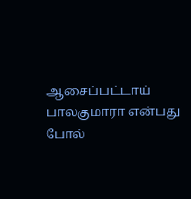ஆசைப்பட்டாய் பாலகுமாரா என்பது போல்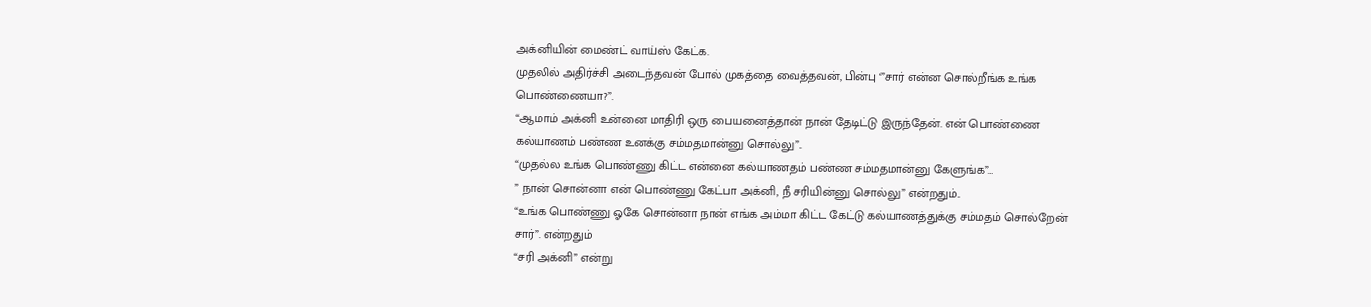அக்னியின் மைண்ட் வாய்ஸ் கேட்க.
முதலில் அதிர்ச்சி அடைந்தவன் போல் முகத்தை வைத்தவன், பின்பு ‘”சார் என்ன சொல்றீங்க உங்க பொண்ணையா?”.
“ஆமாம் அக்னி உன்னை மாதிரி ஒரு பையனைத்தான் நான் தேடிட்டு இருந்தேன். என் பொண்ணை கல்யாணம் பண்ண உனக்கு சம்மதமான்னு சொல்லு”..
“முதல்ல உங்க பொண்ணு கிட்ட என்னை கல்யாணதம் பண்ண சம்மதமான்னு கேளுங்க”…
” நான் சொன்னா என் பொண்ணு கேட்பா அக்னி, நீ சரியின்னு சொல்லு” என்றதும்..
“உங்க பொண்ணு ஓகே சொன்னா நான் எங்க அம்மா கிட்ட கேட்டு கல்யாணத்துக்கு சம்மதம் சொல்றேன் சார்”. என்றதும்
“சரி அக்னி” என்று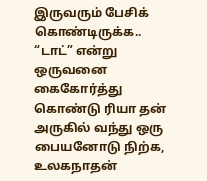இருவரும் பேசிக் கொண்டிருக்க..
“டாட்” என்று ஒருவனை கைகோர்த்து கொண்டு ரியா தன் அருகில் வந்து ஒரு பையனோடு நிற்க,
உலகநாதன்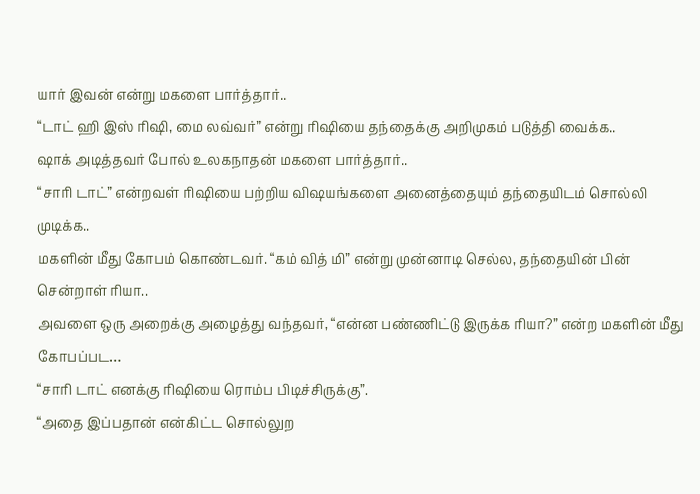யார் இவன் என்று மகளை பார்த்தார்..
“டாட் ஹி இஸ் ரிஷி, மை லவ்வர்” என்று ரிஷியை தந்தைக்கு அறிமுகம் படுத்தி வைக்க..
ஷாக் அடித்தவர் போல் உலகநாதன் மகளை பார்த்தார்..
“சாரி டாட்” என்றவள் ரிஷியை பற்றிய விஷயங்களை அனைத்தையும் தந்தையிடம் சொல்லி முடிக்க..
மகளின் மீது கோபம் கொண்டவர். “கம் வித் மி” என்று முன்னாடி செல்ல, தந்தையின் பின் சென்றாள் ரியா..
அவளை ஒரு அறைக்கு அழைத்து வந்தவர், “என்ன பண்ணிட்டு இருக்க ரியா?” என்ற மகளின் மீது கோபப்பட…
“சாரி டாட் எனக்கு ரிஷியை ரொம்ப பிடிச்சிருக்கு”.
“அதை இப்பதான் என்கிட்ட சொல்லுற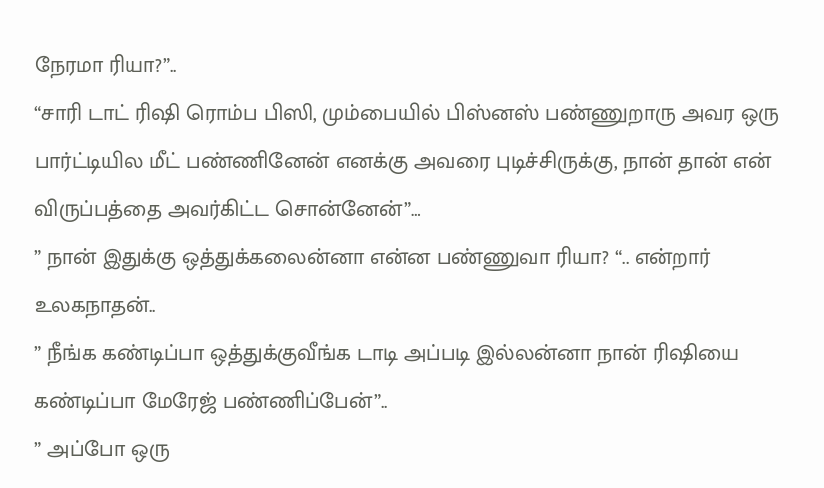நேரமா ரியா?”..
“சாரி டாட் ரிஷி ரொம்ப பிஸி, மும்பையில் பிஸ்னஸ் பண்ணுறாரு அவர ஒரு பார்ட்டியில மீட் பண்ணினேன் எனக்கு அவரை புடிச்சிருக்கு, நான் தான் என் விருப்பத்தை அவர்கிட்ட சொன்னேன்”…
” நான் இதுக்கு ஒத்துக்கலைன்னா என்ன பண்ணுவா ரியா? “.. என்றார் உலகநாதன்..
” நீங்க கண்டிப்பா ஒத்துக்குவீங்க டாடி அப்படி இல்லன்னா நான் ரிஷியை கண்டிப்பா மேரேஜ் பண்ணிப்பேன்”..
” அப்போ ஒரு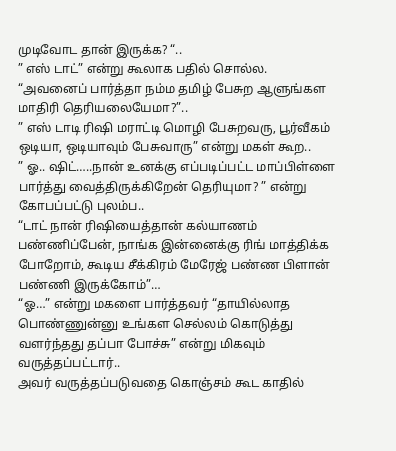முடிவோட தான் இருக்க? “..
” எஸ் டாட்” என்று கூலாக பதில் சொல்ல.
“அவனைப் பார்த்தா நம்ம தமிழ் பேசுற ஆளுங்கள மாதிரி தெரியலையேமா?”..
” எஸ் டாடி ரிஷி மராட்டி மொழி பேசுறவரு, பூர்வீகம் ஒடியா, ஒடியாவும் பேசுவாரு” என்று மகள் கூற..
” ஓ.. ஷிட்…..நான் உனக்கு எப்படிப்பட்ட மாப்பிள்ளை பார்த்து வைத்திருக்கிறேன் தெரியுமா? ” என்று கோபப்பட்டு புலம்ப..
“டாட் நான் ரிஷியைத்தான் கல்யாணம் பண்ணிப்பேன், நாங்க இன்னைக்கு ரிங் மாத்திக்க போறோம், கூடிய சீக்கிரம் மேரேஜ் பண்ண பிளான் பண்ணி இருக்கோம்”…
“ஓ…” என்று மகளை பார்த்தவர் “தாயில்லாத பொண்ணுன்னு உங்கள செல்லம் கொடுத்து வளர்ந்தது தப்பா போச்சு” என்று மிகவும் வருத்தப்பட்டார்..
அவர் வருத்தப்படுவதை கொஞ்சம் கூட காதில்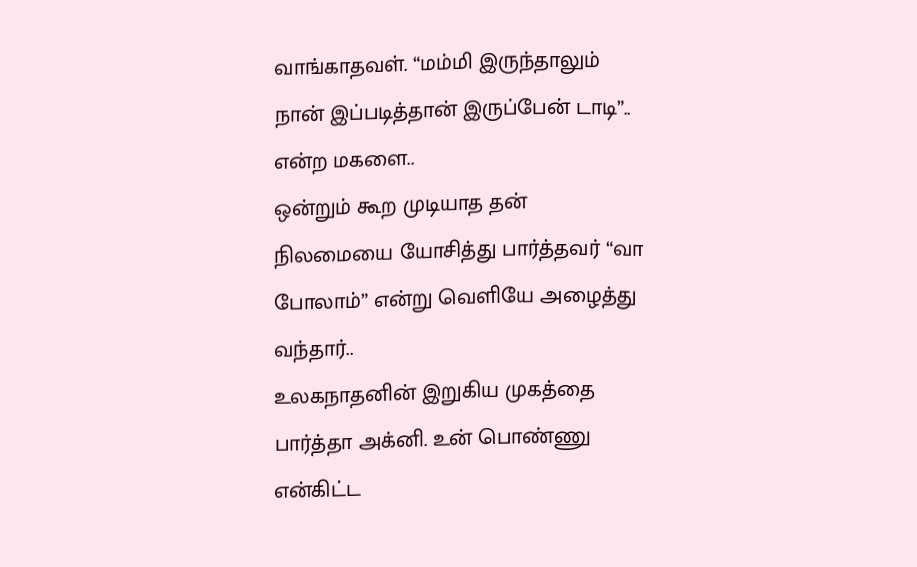வாங்காதவள். “மம்மி இருந்தாலும் நான் இப்படித்தான் இருப்பேன் டாடி”.. என்ற மகளை..
ஒன்றும் கூற முடியாத தன் நிலமையை யோசித்து பார்த்தவர் “வா போலாம்” என்று வெளியே அழைத்து வந்தார்..
உலகநாதனின் இறுகிய முகத்தை பார்த்தா அக்னி. உன் பொண்ணு என்கிட்ட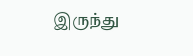இருந்து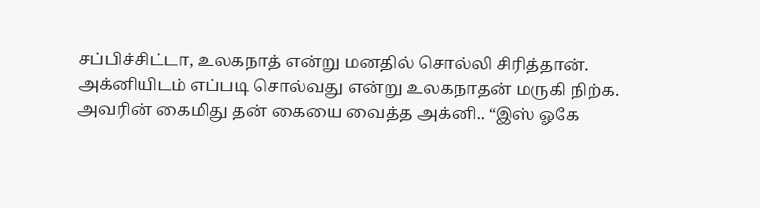சப்பிச்சிட்டா, உலகநாத் என்று மனதில் சொல்லி சிரித்தான்.
அக்னியிடம் எப்படி சொல்வது என்று உலகநாதன் மருகி நிற்க.
அவரின் கைமிது தன் கையை வைத்த அக்னி.. “இஸ் ஓகே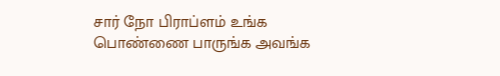சார் நோ பிராப்ளம் உங்க பொண்ணை பாருங்க அவங்க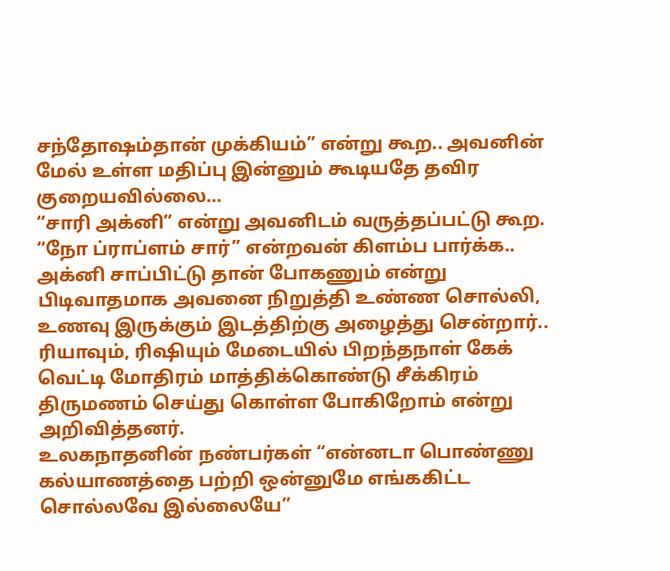சந்தோஷம்தான் முக்கியம்” என்று கூற.. அவனின் மேல் உள்ள மதிப்பு இன்னும் கூடியதே தவிர குறையவில்லை…
“சாரி அக்னி” என்று அவனிடம் வருத்தப்பட்டு கூற.
“நோ ப்ராப்ளம் சார்” என்றவன் கிளம்ப பார்க்க..
அக்னி சாப்பிட்டு தான் போகணும் என்று பிடிவாதமாக அவனை நிறுத்தி உண்ண சொல்லி, உணவு இருக்கும் இடத்திற்கு அழைத்து சென்றார்..
ரியாவும், ரிஷியும் மேடையில் பிறந்தநாள் கேக் வெட்டி மோதிரம் மாத்திக்கொண்டு சீக்கிரம் திருமணம் செய்து கொள்ள போகிறோம் என்று அறிவித்தனர்.
உலகநாதனின் நண்பர்கள் “என்னடா பொண்ணு கல்யாணத்தை பற்றி ஒன்னுமே எங்ககிட்ட சொல்லவே இல்லையே”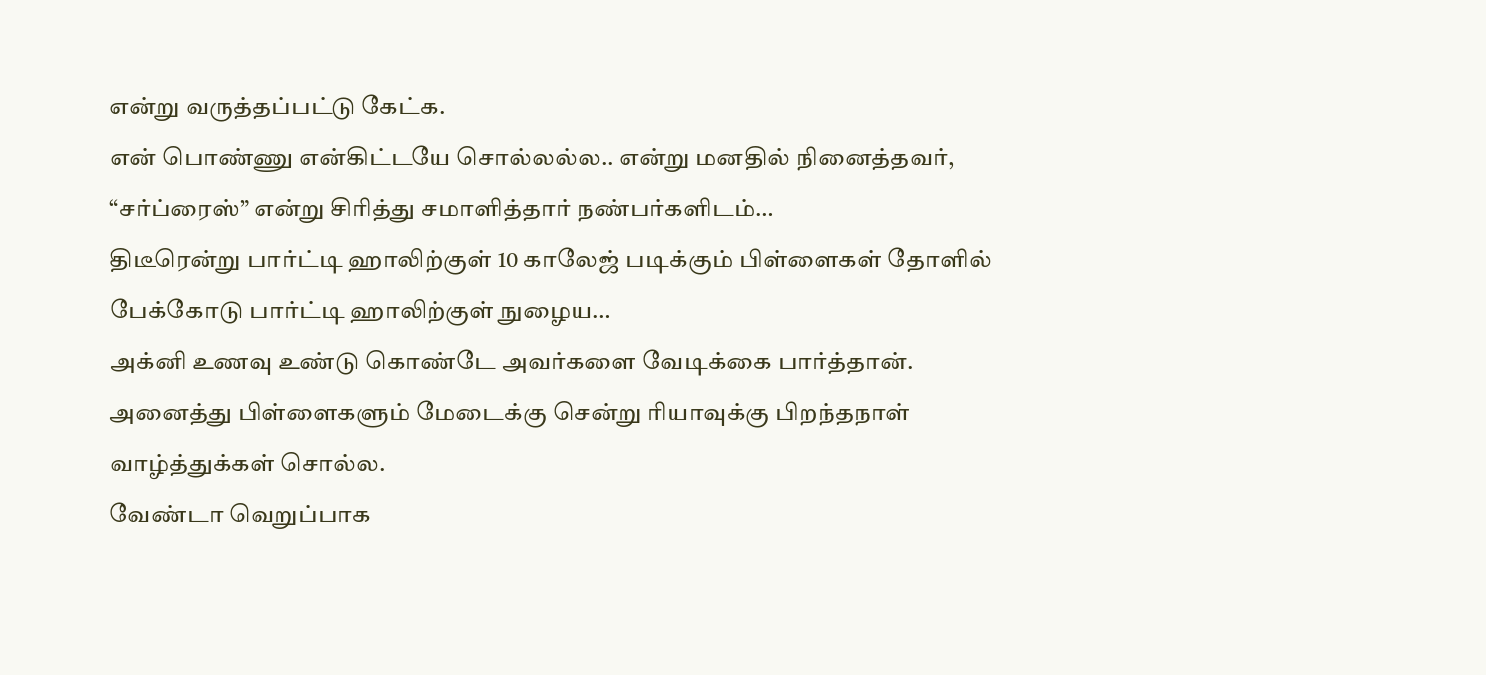என்று வருத்தப்பட்டு கேட்க.
என் பொண்ணு என்கிட்டயே சொல்லல்ல.. என்று மனதில் நினைத்தவர், “சர்ப்ரைஸ்” என்று சிரித்து சமாளித்தார் நண்பர்களிடம்…
திடீரென்று பார்ட்டி ஹாலிற்குள் 10 காலேஜ் படிக்கும் பிள்ளைகள் தோளில் பேக்கோடு பார்ட்டி ஹாலிற்குள் நுழைய…
அக்னி உணவு உண்டு கொண்டே அவர்களை வேடிக்கை பார்த்தான்.
அனைத்து பிள்ளைகளும் மேடைக்கு சென்று ரியாவுக்கு பிறந்தநாள் வாழ்த்துக்கள் சொல்ல.
வேண்டா வெறுப்பாக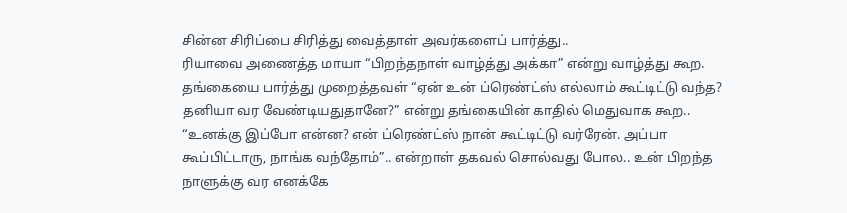சின்ன சிரிப்பை சிரித்து வைத்தாள் அவர்களைப் பார்த்து..
ரியாவை அணைத்த மாயா “பிறந்தநாள் வாழ்த்து அக்கா” என்று வாழ்த்து கூற.
தங்கையை பார்த்து முறைத்தவள் “ஏன் உன் ப்ரெண்ட்ஸ் எல்லாம் கூட்டிட்டு வந்த? தனியா வர வேண்டியதுதானே?” என்று தங்கையின் காதில் மெதுவாக கூற..
“உனக்கு இப்போ என்ன? என் ப்ரெண்ட்ஸ் நான் கூட்டிட்டு வர்ரேன். அப்பா கூப்பிட்டாரு, நாங்க வந்தோம்”.. என்றாள் தகவல் சொல்வது போல.. உன் பிறந்த நாளுக்கு வர எனக்கே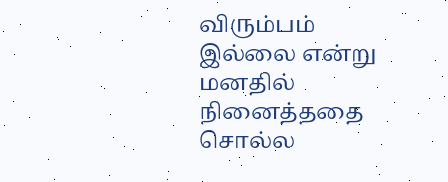விரும்பம் இல்லை என்று மனதில் நினைத்ததை சொல்ல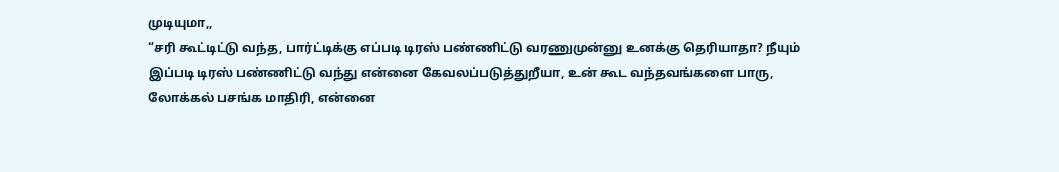முடியுமா,,
“சரி கூட்டிட்டு வந்த, பார்ட்டிக்கு எப்படி டிரஸ் பண்ணிட்டு வரணுமுன்னு உனக்கு தெரியாதா? நீயும் இப்படி டிரஸ் பண்ணிட்டு வந்து என்னை கேவலப்படுத்துறீயா, உன் கூட வந்தவங்களை பாரு, லோக்கல் பசங்க மாதிரி, என்னை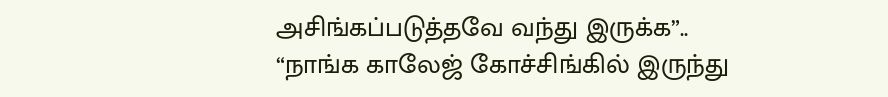அசிங்கப்படுத்தவே வந்து இருக்க”..
“நாங்க காலேஜ் கோச்சிங்கில் இருந்து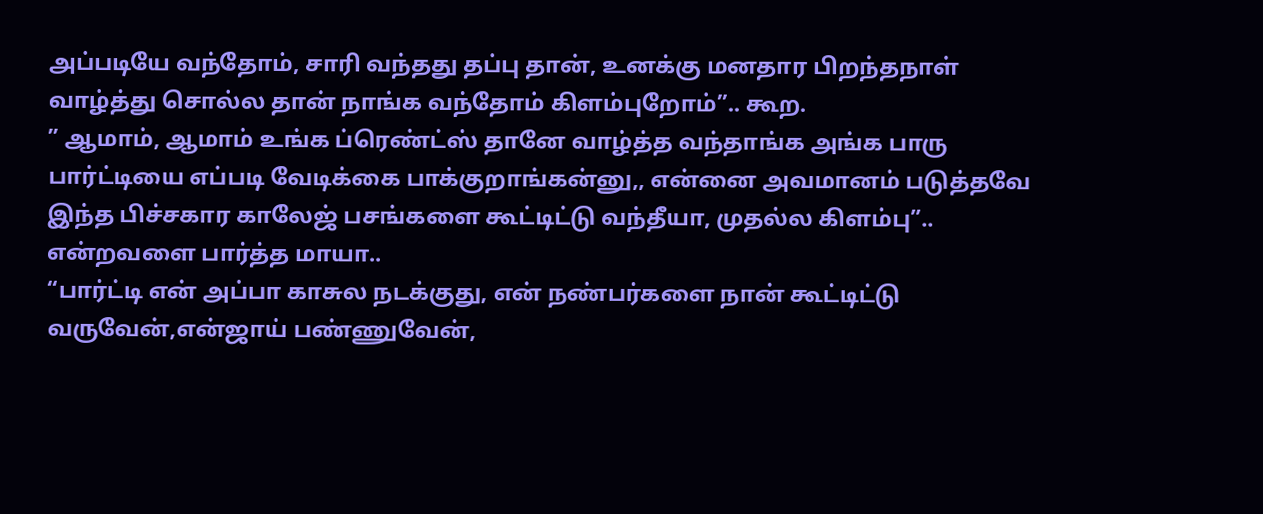அப்படியே வந்தோம், சாரி வந்தது தப்பு தான், உனக்கு மனதார பிறந்தநாள் வாழ்த்து சொல்ல தான் நாங்க வந்தோம் கிளம்புறோம்”.. கூற.
” ஆமாம், ஆமாம் உங்க ப்ரெண்ட்ஸ் தானே வாழ்த்த வந்தாங்க அங்க பாரு பார்ட்டியை எப்படி வேடிக்கை பாக்குறாங்கன்னு,, என்னை அவமானம் படுத்தவே இந்த பிச்சகார காலேஜ் பசங்களை கூட்டிட்டு வந்தீயா, முதல்ல கிளம்பு”.. என்றவளை பார்த்த மாயா..
“பார்ட்டி என் அப்பா காசுல நடக்குது, என் நண்பர்களை நான் கூட்டிட்டு வருவேன்,என்ஜாய் பண்ணுவேன்,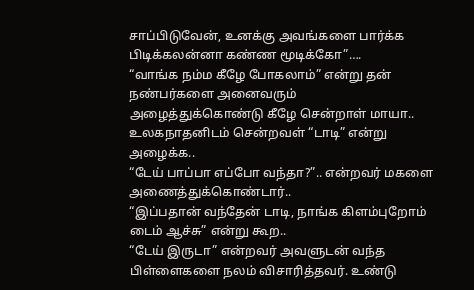சாப்பிடுவேன், உனக்கு அவங்களை பார்க்க பிடிக்கலன்னா கண்ண மூடிக்கோ”….
“வாங்க நம்ம கீழே போகலாம்” என்று தன் நண்பர்களை அனைவரும் அழைத்துக்கொண்டு கீழே சென்றாள் மாயா..
உலகநாதனிடம் சென்றவள் “டாடி” என்று அழைக்க..
“டேய் பாப்பா எப்போ வந்தா?”.. என்றவர் மகளை அணைத்துக்கொண்டார்..
“இப்பதான் வந்தேன் டாடி, நாங்க கிளம்புறோம் டைம் ஆச்சு” என்று கூற..
“டேய் இருடா” என்றவர் அவளுடன் வந்த பிள்ளைகளை நலம் விசாரித்தவர். உண்டு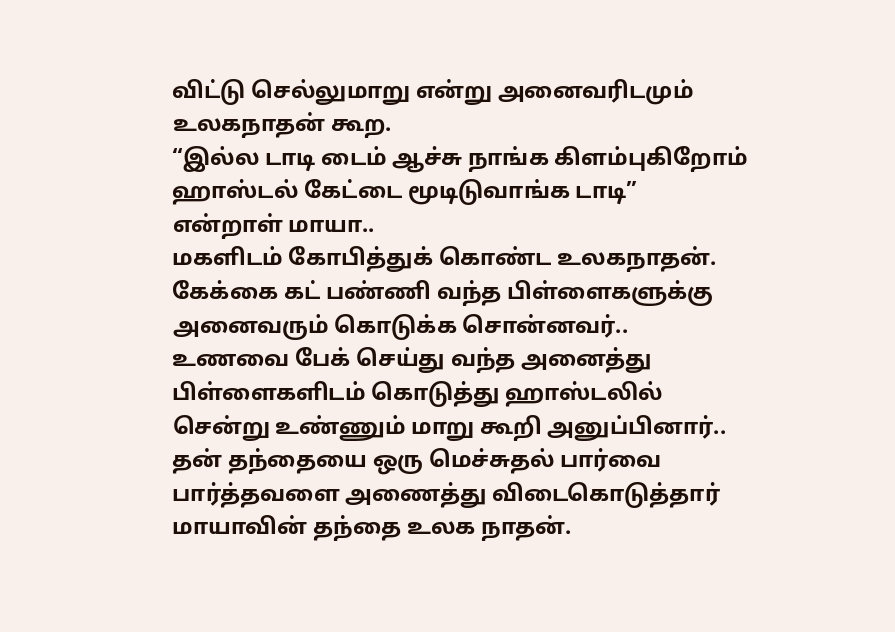விட்டு செல்லுமாறு என்று அனைவரிடமும் உலகநாதன் கூற.
“இல்ல டாடி டைம் ஆச்சு நாங்க கிளம்புகிறோம் ஹாஸ்டல் கேட்டை மூடிடுவாங்க டாடி” என்றாள் மாயா..
மகளிடம் கோபித்துக் கொண்ட உலகநாதன்.
கேக்கை கட் பண்ணி வந்த பிள்ளைகளுக்கு அனைவரும் கொடுக்க சொன்னவர்..
உணவை பேக் செய்து வந்த அனைத்து பிள்ளைகளிடம் கொடுத்து ஹாஸ்டலில் சென்று உண்ணும் மாறு கூறி அனுப்பினார்..
தன் தந்தையை ஒரு மெச்சுதல் பார்வை பார்த்தவளை அணைத்து விடைகொடுத்தார் மாயாவின் தந்தை உலக நாதன்.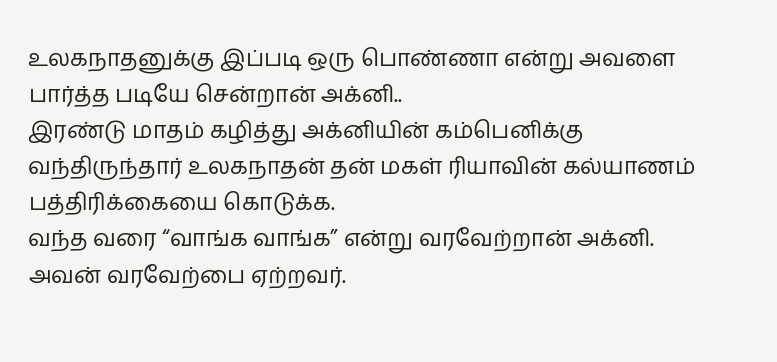உலகநாதனுக்கு இப்படி ஒரு பொண்ணா என்று அவளை பார்த்த படியே சென்றான் அக்னி..
இரண்டு மாதம் கழித்து அக்னியின் கம்பெனிக்கு வந்திருந்தார் உலகநாதன் தன் மகள் ரியாவின் கல்யாணம் பத்திரிக்கையை கொடுக்க.
வந்த வரை “வாங்க வாங்க” என்று வரவேற்றான் அக்னி.
அவன் வரவேற்பை ஏற்றவர்.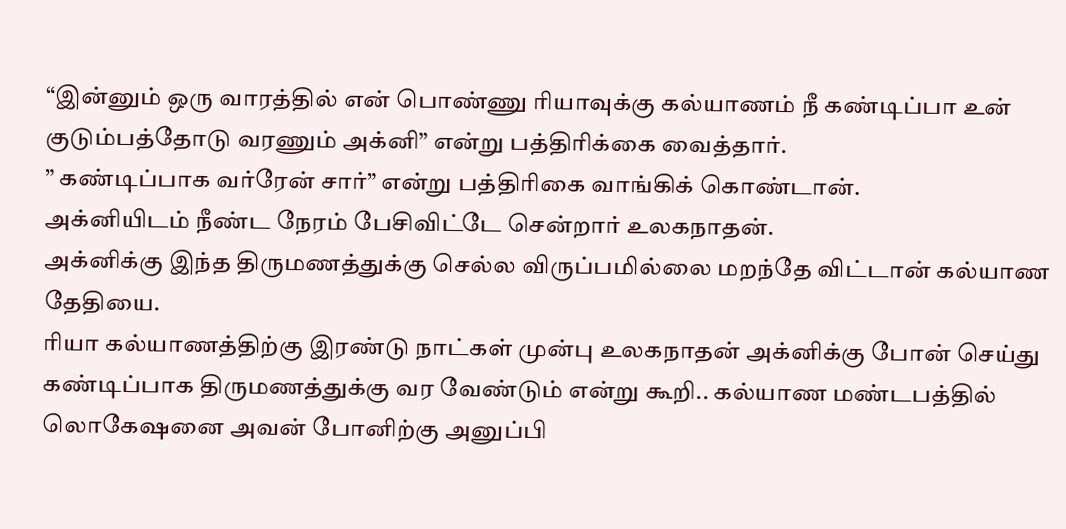“இன்னும் ஒரு வாரத்தில் என் பொண்ணு ரியாவுக்கு கல்யாணம் நீ கண்டிப்பா உன் குடும்பத்தோடு வரணும் அக்னி” என்று பத்திரிக்கை வைத்தார்.
” கண்டிப்பாக வர்ரேன் சார்” என்று பத்திரிகை வாங்கிக் கொண்டான்.
அக்னியிடம் நீண்ட நேரம் பேசிவிட்டே சென்றார் உலகநாதன்.
அக்னிக்கு இந்த திருமணத்துக்கு செல்ல விருப்பமில்லை மறந்தே விட்டான் கல்யாண தேதியை.
ரியா கல்யாணத்திற்கு இரண்டு நாட்கள் முன்பு உலகநாதன் அக்னிக்கு போன் செய்து கண்டிப்பாக திருமணத்துக்கு வர வேண்டும் என்று கூறி.. கல்யாண மண்டபத்தில் லொகேஷனை அவன் போனிற்கு அனுப்பி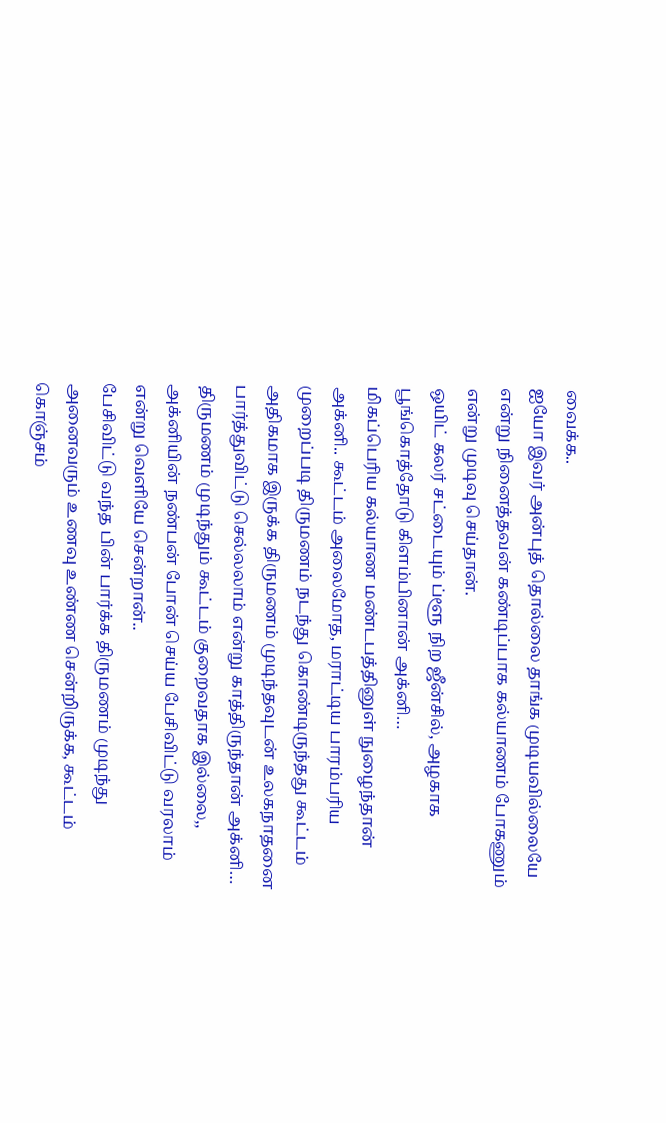வைக்க..
ஐயோ இவர் அன்புத் தொல்லை தாங்க முடியவில்லையே என்று நினைத்தவன் கண்டிப்பாக கல்யாணம் போகணும் என்று முடிவு செய்தான்.
ஒயிட் கலர் சட்டையும் ப்ளூ நிற ஜீன்சில், அழகாக பூங்கொத்தோடு கிளம்பினான் அக்னி…
மிகப்பெரிய கல்யாண மண்டபத்தினுள் நுழைந்தான் அக்னி.. கூட்டம் அலைமோத, மராட்டிய பாரம்பரிய முறைப்படி திருமணம் நடந்து கொண்டிருந்தது கூட்டம் அதிகமாக இருக்க திருமணம் முடிந்தவுடன் உலகநாதனை பார்த்துவிட்டு செல்லலாம் என்று காத்திருந்தான் அக்னி…
திருமணம் முடிந்தும் கூட்டம் குறைவதாக இல்லை,,
அக்னியின் நண்பன் போன் செய்ய பேசிவிட்டு வரலாம் என்று வெளியே சென்றான்..
பேசிவிட்டு வந்த பின் பார்க்க திருமணம் முடிந்து அனைவரும் உணவு உண்ண சென்றிருக்க, கூட்டம் கொஞ்சம்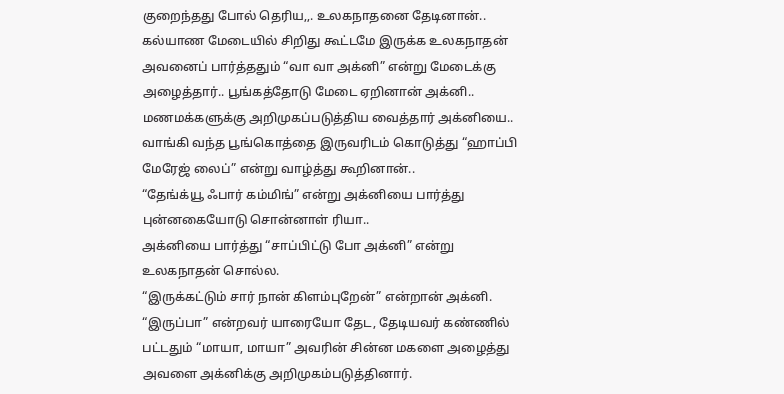குறைந்தது போல் தெரிய,,. உலகநாதனை தேடினான்..
கல்யாண மேடையில் சிறிது கூட்டமே இருக்க உலகநாதன் அவனைப் பார்த்ததும் “வா வா அக்னி” என்று மேடைக்கு அழைத்தார்.. பூங்கத்தோடு மேடை ஏறினான் அக்னி..
மணமக்களுக்கு அறிமுகப்படுத்திய வைத்தார் அக்னியை.. வாங்கி வந்த பூங்கொத்தை இருவரிடம் கொடுத்து “ஹாப்பி மேரேஜ் லைப்” என்று வாழ்த்து கூறினான்..
“தேங்க்யூ ஃபார் கம்மிங்” என்று அக்னியை பார்த்து புன்னகையோடு சொன்னாள் ரியா..
அக்னியை பார்த்து “சாப்பிட்டு போ அக்னி” என்று உலகநாதன் சொல்ல.
“இருக்கட்டும் சார் நான் கிளம்புறேன்” என்றான் அக்னி.
“இருப்பா” என்றவர் யாரையோ தேட, தேடியவர் கண்ணில் பட்டதும் “மாயா, மாயா” அவரின் சின்ன மகளை அழைத்து அவளை அக்னிக்கு அறிமுகம்படுத்தினார்.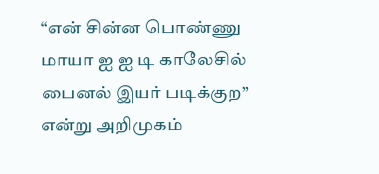“என் சின்ன பொண்ணு மாயா ஐ ஐ டி காலேசில் பைனல் இயர் படிக்குற” என்று அறிமுகம்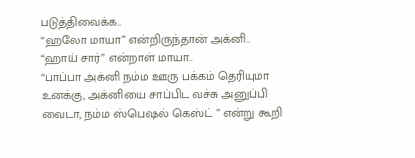படுத்திவைக்க..
“ஹலோ மாயா” என்றிருந்தான் அக்னி..
“ஹாய் சார்” என்றாள் மாயா..
“பாப்பா அக்னி நம்ம ஊரு பக்கம் தெரியுமா உனக்கு, அக்னியை சாப்பிட வச்சு அனுப்பி வைடா, நம்ம ஸ்பெஷல் கெஸ்ட் ” என்று கூறி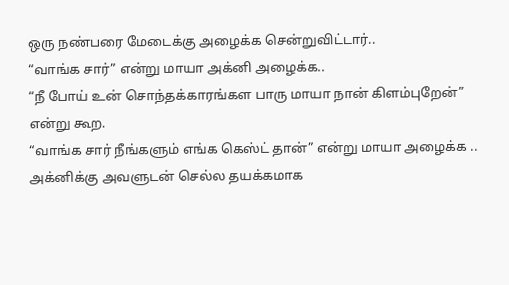ஒரு நண்பரை மேடைக்கு அழைக்க சென்றுவிட்டார்..
“வாங்க சார்” என்று மாயா அக்னி அழைக்க..
“நீ போய் உன் சொந்தக்காரங்கள பாரு மாயா நான் கிளம்புறேன்” என்று கூற.
“வாங்க சார் நீங்களும் எங்க கெஸ்ட் தான்” என்று மாயா அழைக்க ..
அக்னிக்கு அவளுடன் செல்ல தயக்கமாக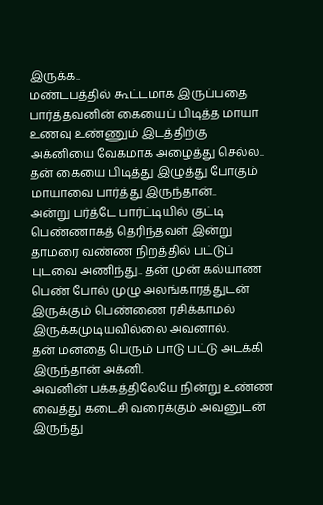இருக்க..
மண்டபத்தில் கூட்டமாக இருப்பதை பார்த்தவனின் கையைப் பிடித்த மாயா உணவு உண்ணும் இடத்திற்கு அக்னியை வேகமாக அழைத்து செல்ல..
தன் கையை பிடித்து இழுத்து போகும் மாயாவை பார்த்து இருந்தான்..
அன்று பர்த்டே பார்ட்டியில் குட்டி பெண்ணாகத் தெரிந்தவள் இன்று தாமரை வண்ண நிறத்தில் பட்டுப் புடவை அணிந்து.. தன் முன் கல்யாண பெண் போல் முழு அலங்காரத்துடன் இருக்கும் பெண்ணை ரசிக்காமல் இருக்கமுடியவில்லை அவனால்.
தன் மனதை பெரும் பாடு பட்டு அடக்கி இருந்தான் அக்னி.
அவனின் பக்கத்திலேயே நின்று உண்ண வைத்து கடைசி வரைக்கும் அவனுடன் இருந்து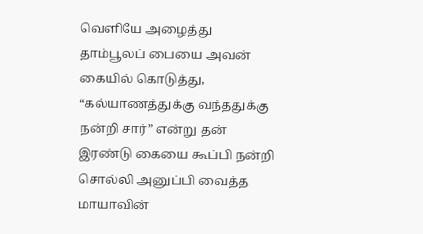வெளியே அழைத்து தாம்பூலப் பையை அவன் கையில் கொடுத்து, “கல்யாணத்துக்கு வந்ததுக்கு நன்றி சார்” என்று தன் இரண்டு கையை கூப்பி நன்றி சொல்லி அனுப்பி வைத்த மாயாவின்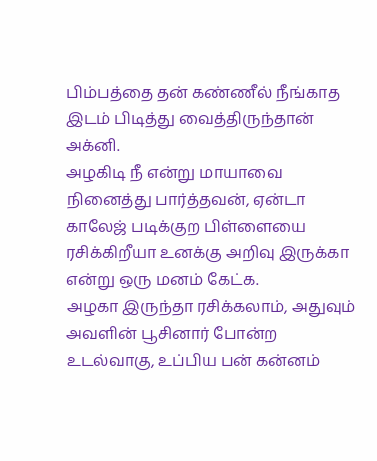பிம்பத்தை தன் கண்ணீல் நீங்காத இடம் பிடித்து வைத்திருந்தான் அக்னி.
அழகிடி நீ என்று மாயாவை நினைத்து பார்த்தவன், ஏன்டா காலேஜ் படிக்குற பிள்ளையை ரசிக்கிறீயா உனக்கு அறிவு இருக்கா என்று ஒரு மனம் கேட்க.
அழகா இருந்தா ரசிக்கலாம், அதுவும் அவளின் பூசினார் போன்ற உடல்வாகு, உப்பிய பன் கன்னம்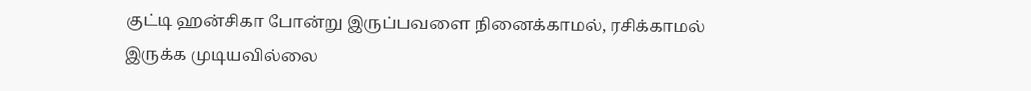குட்டி ஹன்சிகா போன்று இருப்பவளை நினைக்காமல், ரசிக்காமல் இருக்க முடியவில்லை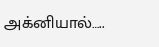அக்னியால்…..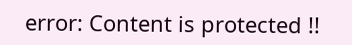error: Content is protected !!